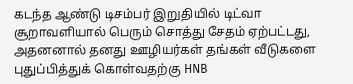கடந்த ஆண்டு டிசம்பர் இறுதியில் டிட்வா சூறாவளியால் பெரும் சொத்து சேதம் ஏற்பட்டது, அதனனால் தனது ஊழியர்கள் தங்கள் வீடுகளை புதுப்பித்துக் கொள்வதற்கு HNB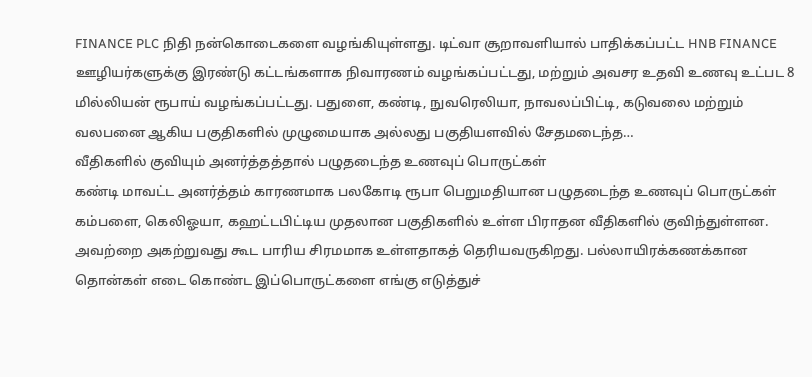FINANCE PLC நிதி நன்கொடைகளை வழங்கியுள்ளது. டிட்வா சூறாவளியால் பாதிக்கப்பட்ட HNB FINANCE ஊழியர்களுக்கு இரண்டு கட்டங்களாக நிவாரணம் வழங்கப்பட்டது, மற்றும் அவசர உதவி உணவு உட்பட 8 மில்லியன் ரூபாய் வழங்கப்பட்டது. பதுளை, கண்டி, நுவரெலியா, நாவலப்பிட்டி, கடுவலை மற்றும் வலபனை ஆகிய பகுதிகளில் முழுமையாக அல்லது பகுதியளவில் சேதமடைந்த…
வீதிகளில் குவியும் அனர்த்தத்தால் பழுதடைந்த உணவுப் பொருட்கள்
கண்டி மாவட்ட அனர்த்தம் காரணமாக பலகோடி ரூபா பெறுமதியான பழுதடைந்த உணவுப் பொருட்கள் கம்பளை, கெலிஓயா, கஹட்டபிட்டிய முதலான பகுதிகளில் உள்ள பிராதன வீதிகளில் குவிந்துள்ளன. அவற்றை அகற்றுவது கூட பாரிய சிரமமாக உள்ளதாகத் தெரியவருகிறது. பல்லாயிரக்கணக்கான தொன்கள் எடை கொண்ட இப்பொருட்களை எங்கு எடுத்துச்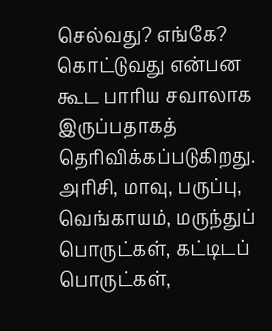செல்வது? எங்கே? கொட்டுவது என்பன கூட பாரிய சவாலாக இருப்பதாகத் தெரிவிக்கப்படுகிறது. அரிசி, மாவு, பருப்பு, வெங்காயம், மருந்துப் பொருட்கள், கட்டிடப் பொருட்கள்,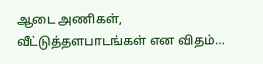ஆடை அணிகள், வீட்டுத்தளபாடங்கள் என விதம்…